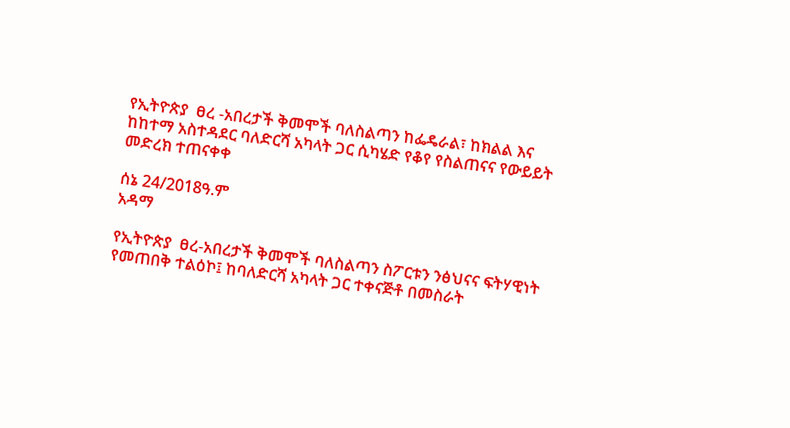የኢትዮጵያ  ፀረ -አበረታች ቅመሞች ባለስልጣን ከፌዴራል፣ ከክልል እና ከከተማ አስተዳደር ባለድርሻ አካላት ጋር ሲካሄድ የቆየ የስልጠናና የውይይት መድረክ ተጠናቀቀ

ሰኔ 24/2018ዓ.ም
አዳማ

የኢትዮጵያ  ፀረ-አበረታች ቅመሞች ባለስልጣን ስፖርቱን ንፅህናና ፍትሃዊነት የመጠበቅ ተልዕኮ፤ ከባለድርሻ አካላት ጋር ተቀናጅቶ በመስራት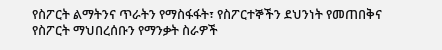የስፖርት ልማትንና ጥራትን የማስፋፋት፣ የስፖርተኞችን ደህንነት የመጠበቅና የስፖርት ማህበረሰቡን የማንቃት ስራዎች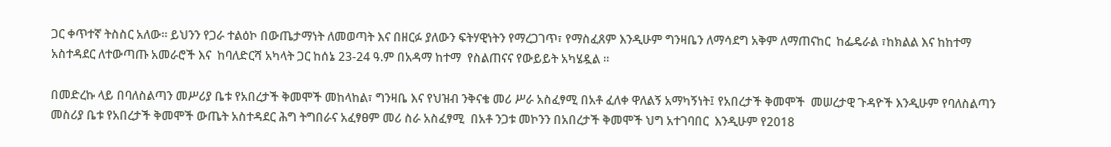ጋር ቀጥተኛ ትስስር አለው። ይህንን የጋራ ተልዕኮ በውጤታማነት ለመወጣት እና በዘርፉ ያለውን ፍትሃዊነትን የማረጋገጥ፣ የማስፈጸም እንዲሁም ግንዛቤን ለማሳደግ አቅም ለማጠናከር  ከፌዴራል ፣ከክልል እና ከከተማ አስተዳደር ለተውጣጡ አመራሮች እና  ከባለድርሻ አካላት ጋር ከሰኔ 23-24 ዓ.ም በአዳማ ከተማ  የስልጠናና የውይይት አካሄዷል ።

በመድረኩ ላይ በባለስልጣን መሥሪያ ቤቱ የአበረታች ቅመሞች መከላከል፣ ግንዛቤ እና የህዝብ ንቅናቄ መሪ ሥራ አስፈፃሚ በአቶ ፈለቀ ዋለልኝ አማካኝነት፤ የአበረታች ቅመሞች  መሠረታዊ ጉዳዮች እንዲሁም የባለስልጣን መስሪያ ቤቱ የአበረታች ቅመሞች ውጤት አስተዳደር ሕግ ትግበራና አፈፃፀም መሪ ስራ አስፈፃሚ  በአቶ ንጋቱ መኮንን በአበረታች ቅመሞች ህግ አተገባበር  እንዲሁም የ2018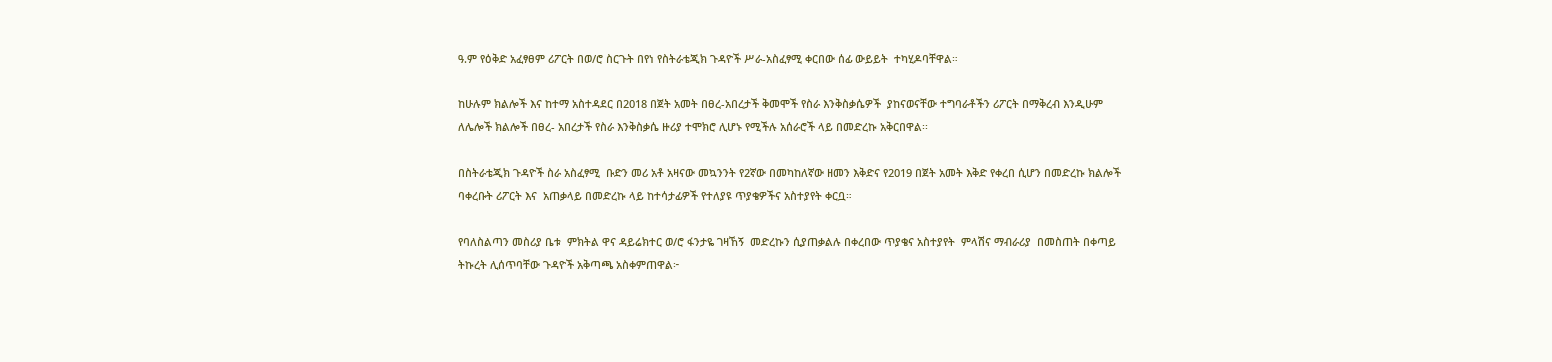ዓ.ም የዕቅድ አፈፃፀም ሪፖርት በወ/ሮ ስርጉት በየነ የስትራቴጂክ ጉዳዮች ሥራ-አስፈፃሚ ቀርበው ሰፊ ውይይት  ተካሂዶባቸዋል።

ከሁሉም ክልሎች እና ከተማ አስተዳደር በ2018 በጀት አመት በፀረ-አበረታች ቅመሞች የስራ እንቅስቃሴዎች  ያከናወናቸው ተግባራቶችን ሪፖርት በማቅረብ እንዲሁም ለሌሎች ክልሎች በፀረ- አበረታች የስራ እንቅስቃሴ ዙሪያ ተሞክሮ ሊሆኑ የሚችሉ አሰራሮች ላይ በመድረኩ አቅርበዋል፡፡

በስትራቴጂክ ጉዳዮች ስራ አስፈፃሚ  ቡድን መሪ አቶ አዛናው መኳንንት የ2ኛው በመካከለኛው ዘመን እቅድና የ2019 በጀት አመት እቅድ የቀረበ ሲሆን በመድረኩ ክልሎች ባቀረቡት ሪፖርት እና  አጠቃላይ በመድረኩ ላይ ከተሳታፊዎች የተለያዩ ጥያቄዎችና አስተያየት ቀርቧ።

የባለስልጣን መስሪያ ቤቱ  ምክትል ዋና ዳይሬክተር ወ/ሮ ፋንታዬ ገዛኸኝ  መድረኩን ሲያጠቃልሉ በቀረበው ጥያቄና አስተያየት  ምላሽና ማብራሪያ  በመስጠት በቀጣይ ትኩረት ሊሰጥባቸው ጉዳዮች አቅጣጫ አስቀምጠዋል፦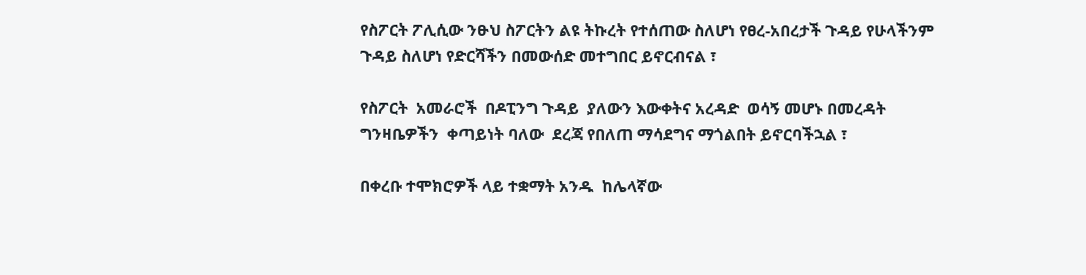የስፖርት ፖሊሲው ንፁህ ስፖርትን ልዩ ትኩረት የተሰጠው ስለሆነ የፀረ-አበረታች ጉዳይ የሁላችንም ጉዳይ ስለሆነ የድርሻችን በመውሰድ መተግበር ይኖርብናል ፣

የስፖርት  አመራሮች  በዶፒንግ ጉዳይ  ያለውን እውቀትና አረዳድ  ወሳኝ መሆኑ በመረዳት ግንዛቤዎችን  ቀጣይነት ባለው  ደረጃ የበለጠ ማሳደግና ማጎልበት ይኖርባችኋል ፣

በቀረቡ ተሞክሮዎች ላይ ተቋማት አንዱ  ከሌላኛው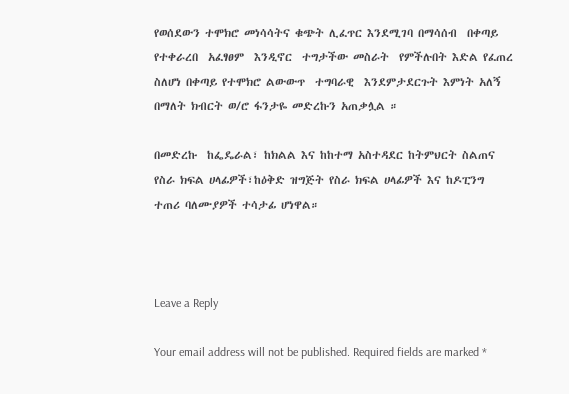የወሰደውን ተሞክሮ መነሳሳትና ቁጭት ሊፈጥር እንደሚገባ በማሳሰብ  በቀጣይ የተቀራረበ  አፈፃፀም  እንዲኖር  ተግታችው መስራት  የምችሉበት እድል የፈጠረ ስለሆነ በቀጣይ የተሞክሮ ልውውጥ  ተግባራዊ  እንደምታደርጉት እምነት አለኝ በማለት ክብርት ወ/ሮ ፋንታዬ መድረኩን አጠቃሏል ።

በመድረኩ  ከፌዴራል፣ ከክልል እና ከከተማ አስተዳደር ከትምህርት ስልጠና የስራ ክፍል ሀላፊዎች፣ከዕቅድ ዝግጅት የስራ ክፍል ሀላፊዎች እና ከዶፒንግ ተጠሪ ባለሙያዎች ተሳታፊ ሆነዋል።



Leave a Reply

Your email address will not be published. Required fields are marked *